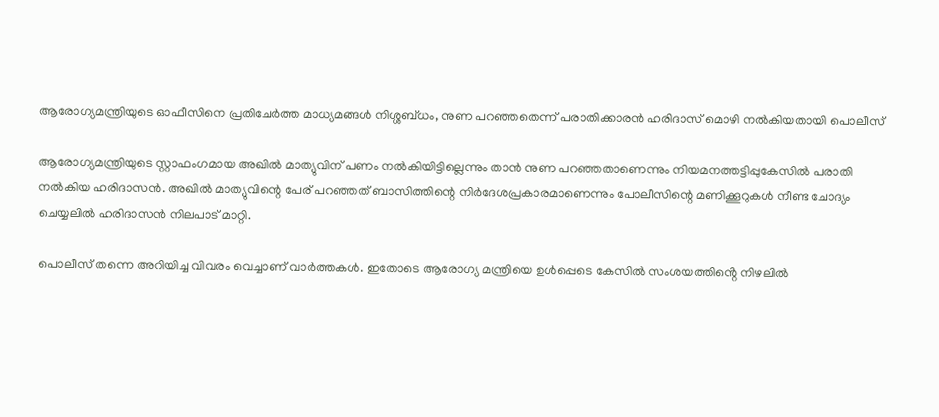ആരോഗ്യമന്ത്രിയുടെ ഓഫീസിനെ പ്രതിചേർത്ത മാധ്യമങ്ങൾ നിശ്ശബ്ധം, നുണ പറഞ്ഞതെന്ന് പരാതിക്കാരൻ ഹരിദാസ് മൊഴി നൽകിയതായി പൊലീസ്

ആരോഗ്യമന്ത്രിയുടെ സ്റ്റാഫംഗമായ അഖില്‍ മാത്യുവിന് പണം നല്‍കിയിട്ടില്ലെന്നും താന്‍ നുണ പറഞ്ഞതാണെന്നും നിയമനത്തട്ടിപ്പുകേസില്‍ പരാതി നല്‍കിയ ഹരിദാസന്‍. അഖില്‍ മാത്യുവിന്റെ പേര് പറഞ്ഞത് ബാസിത്തിന്റെ നിര്‍ദേശപ്രകാരമാണെന്നും പോലീസിന്റെ മണിക്കൂറുകള്‍ നീണ്ട ചോദ്യം ചെയ്യലില്‍ ഹരിദാസന്‍ നിലപാട് മാറ്റി.

പൊലീസ് തന്നെ അറിയിച്ച വിവരം വെച്ചാണ് വാർത്തകൾ. ഇതോടെ ആരോഗ്യ മന്ത്രിയെ ഉൾപ്പെടെ കേസിൽ സംശയത്തിൻ്റെ നിഴലിൽ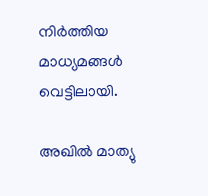നിർത്തിയ മാധ്യമങ്ങൾ വെട്ടിലായി.

അഖില്‍ മാത്യു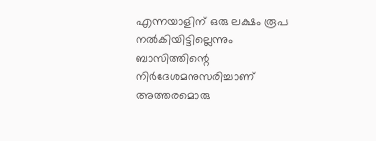എന്നയാളിന് ഒരു ലക്ഷം രൂപ നല്‍കിയിട്ടില്ലെന്നും ബാസിത്തിന്റെ നിര്‍ദേശമനുസരിച്ചാണ് അത്തരമൊരു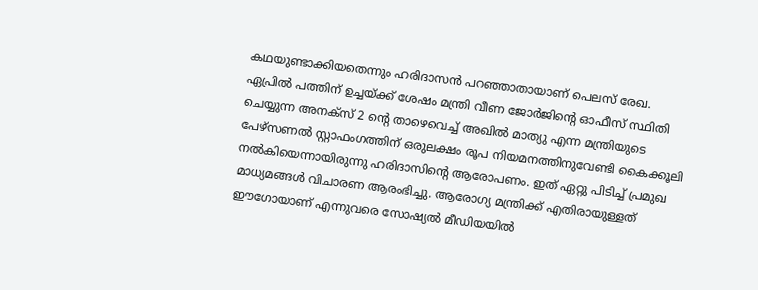കഥയുണ്ടാക്കിയതെന്നും ഹരിദാസന്‍ പറഞ്ഞാതായാണ് പെലസ് രേഖ. ഏപ്രില്‍ പത്തിന് ഉച്ചയ്ക്ക് ശേഷം മന്ത്രി വീണ ജോര്‍ജിന്റെ ഓഫീസ് സ്ഥിതി ചെയ്യുന്ന അനക്‌സ് 2 ന്റെ താഴെവെച്ച് അഖില്‍ മാത്യു എന്ന മന്ത്രിയുടെ പേഴ്‌സണല്‍ സ്റ്റാഫംഗത്തിന് ഒരുലക്ഷം രൂപ നിയമനത്തിനുവേണ്ടി കൈക്കൂലി നല്‍കിയെന്നായിരുന്നു ഹരിദാസിന്റെ ആരോപണം. ഇത് ഏറ്റു പിടിച്ച് പ്രമുഖ മാധ്യമങ്ങൾ വിചാരണ ആരംഭിച്ചു. ആരോഗ്യ മന്ത്രിക്ക് എതിരായുള്ളത് ഈഗോയാണ് എന്നുവരെ സോഷ്യൽ മീഡിയയിൽ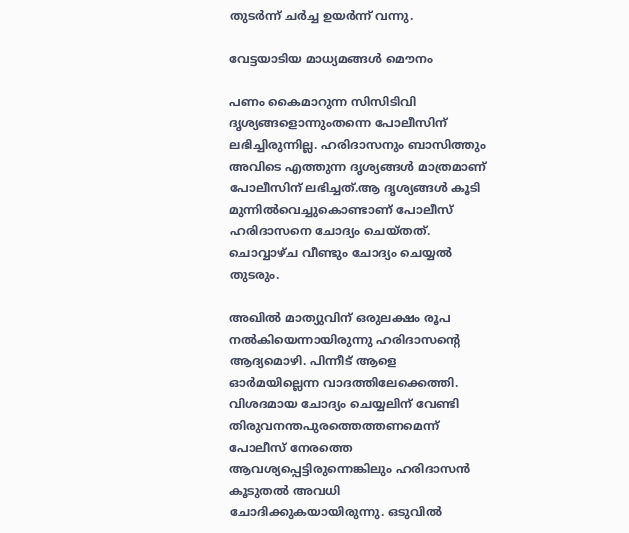തുടർന്ന് ചർച്ച ഉയർന്ന് വന്നു.

വേട്ടയാടിയ മാധ്യമങ്ങൾ മൌനം

പണം കൈമാറുന്ന സിസിടിവി ദൃശ്യങ്ങളൊന്നുംതന്നെ പോലീസിന് ലഭിച്ചിരുന്നില്ല. ഹരിദാസനും ബാസിത്തും അവിടെ എത്തുന്ന ദൃശ്യങ്ങള്‍ മാത്രമാണ് പോലീസിന് ലഭിച്ചത്.ആ ദൃശ്യങ്ങള്‍ കൂടി മുന്നില്‍വെച്ചുകൊണ്ടാണ് പോലീസ് ഹരിദാസനെ ചോദ്യം ചെയ്തത്. ചൊവ്വാഴ്ച വീണ്ടും ചോദ്യം ചെയ്യല്‍ തുടരും.

അഖില്‍ മാത്യുവിന് ഒരുലക്ഷം രൂപ നല്‍കിയെന്നായിരുന്നു ഹരിദാസന്റെ ആദ്യമൊഴി. പിന്നീട് ആളെ ഓര്‍മയില്ലെന്ന വാദത്തിലേക്കെത്തി. വിശദമായ ചോദ്യം ചെയ്യലിന് വേണ്ടി തിരുവനന്തപുരത്തെത്തണമെന്ന് പോലീസ് നേരത്തെ ആവശ്യപ്പെട്ടിരുന്നെങ്കിലും ഹരിദാസന്‍ കൂടുതല്‍ അവധി ചോദിക്കുകയായിരുന്നു. ഒടുവില്‍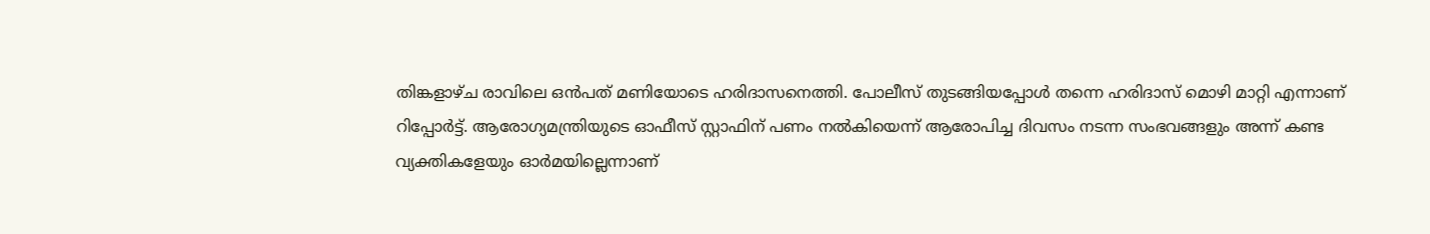തിങ്കളാഴ്ച രാവിലെ ഒന്‍പത് മണിയോടെ ഹരിദാസനെത്തി. പോലീസ് തുടങ്ങിയപ്പോൾ തന്നെ ഹരിദാസ് മൊഴി മാറ്റി എന്നാണ് റിപ്പോർട്ട്. ആരോഗ്യമന്ത്രിയുടെ ഓഫീസ് സ്റ്റാഫിന് പണം നല്‍കിയെന്ന് ആരോപിച്ച ദിവസം നടന്ന സംഭവങ്ങളും അന്ന് കണ്ട വ്യക്തികളേയും ഓര്‍മയില്ലെന്നാണ്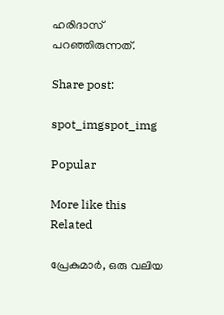ഹരിദാസ് പറഞ്ഞിരുന്നത്.

Share post:

spot_imgspot_img

Popular

More like this
Related

പ്രേകുമാർ, ഒരു വലിയ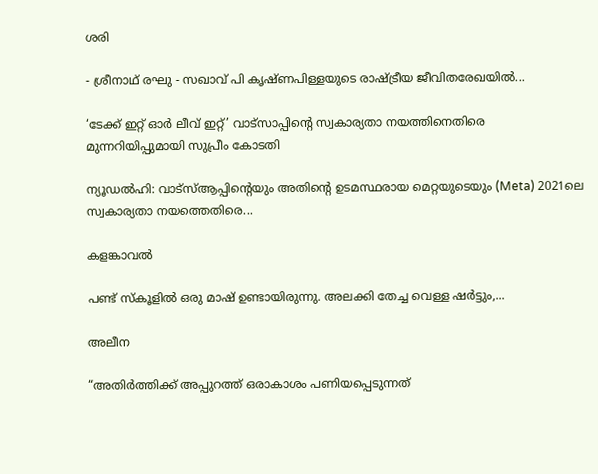ശരി

- ശ്രീനാഥ് രഘു - സഖാവ് പി കൃഷ്ണപിള്ളയുടെ രാഷ്ട്രീയ ജീവിതരേഖയിൽ...

‘ടേക്ക് ഇറ്റ് ഓർ ലീവ് ഇറ്റ്’ വാട്സാപ്പിന്റെ സ്വകാര്യതാ നയത്തിനെതിരെ മുന്നറിയിപ്പുമായി സുപ്രീം കോടതി

ന്യൂഡൽഹി: വാട്‌സ്ആപ്പിന്റെയും അതിന്റെ ഉടമസ്ഥരായ മെറ്റയുടെയും (Meta) 2021ലെ സ്വകാര്യതാ നയത്തെതിരെ...

കളങ്കാവൽ

പണ്ട് സ്കൂളിൽ ഒരു മാഷ് ഉണ്ടായിരുന്നു. അലക്കി തേച്ച വെള്ള ഷർട്ടും,...

അലീന

“അതിര്‍ത്തിക്ക് അപ്പുറത്ത് ഒരാകാശം പണിയപ്പെടുന്നത്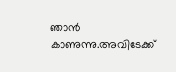ഞാന്‍ കാണുന്നു.അവിടേക്ക്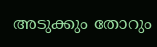അടുക്കും തോറും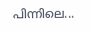പിന്നിലെ...